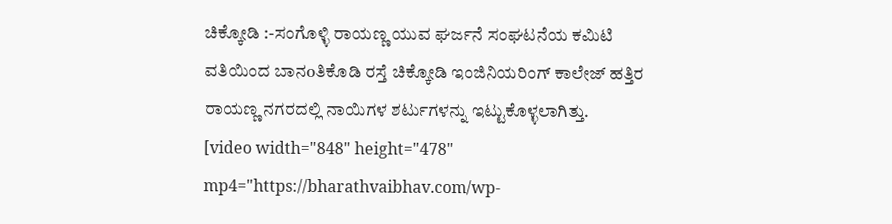ಚಿಕ್ಕೋಡಿ :-ಸಂಗೊಳ್ಳಿ ರಾಯಣ್ಣ ಯುವ ಘರ್ಜನೆ ಸಂಘಟನೆಯ ಕಮಿಟಿ ವತಿಯಿಂದ ಬಾನoತಿಕೊಡಿ ರಸ್ತೆ ಚಿಕ್ಕೋಡಿ ಇಂಜಿನಿಯರಿಂಗ್ ಕಾಲೇಜ್ ಹತ್ತಿರ ರಾಯಣ್ಣ ನಗರದಲ್ಲಿ ನಾಯಿಗಳ ಶರ್ಟುಗಳನ್ನು ಇಟ್ಟುಕೊಳ್ಳಲಾಗಿತ್ತು.
[video width="848" height="478" mp4="https://bharathvaibhav.com/wp-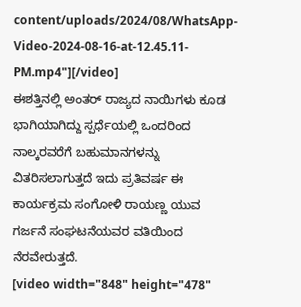content/uploads/2024/08/WhatsApp-Video-2024-08-16-at-12.45.11-PM.mp4"][/video]
ಈಶತ್ತಿನಲ್ಲಿ ಅಂತರ್ ರಾಜ್ಯದ ನಾಯಿಗಳು ಕೂಡ ಭಾಗಿಯಾಗಿದ್ದು ಸ್ಪರ್ಧೆಯಲ್ಲಿ ಒಂದರಿಂದ ನಾಲ್ಕರವರೆಗೆ ಬಹುಮಾನಗಳನ್ನು ವಿತರಿಸಲಾಗುತ್ತದೆ ಇದು ಪ್ರತಿವರ್ಷ ಈ ಕಾರ್ಯಕ್ರಮ ಸಂಗೋಳಿ ರಾಯಣ್ಣ ಯುವ ಗರ್ಜನೆ ಸಂಘಟನೆಯವರ ವತಿಯಿಂದ ನೆರವೇರುತ್ತದೆ.
[video width="848" height="478"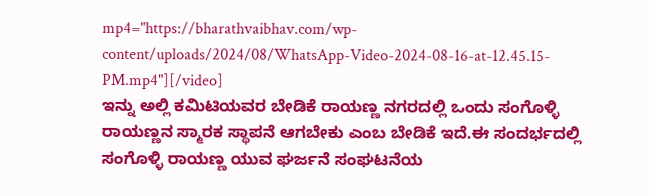mp4="https://bharathvaibhav.com/wp-content/uploads/2024/08/WhatsApp-Video-2024-08-16-at-12.45.15-PM.mp4"][/video]
ಇನ್ನು ಅಲ್ಲಿ ಕಮಿಟಿಯವರ ಬೇಡಿಕೆ ರಾಯಣ್ಣ ನಗರದಲ್ಲಿ ಒಂದು ಸಂಗೊಳ್ಳಿ ರಾಯಣ್ಣನ ಸ್ಮಾರಕ ಸ್ಥಾಪನೆ ಆಗಬೇಕು ಎಂಬ ಬೇಡಿಕೆ ಇದೆ.ಈ ಸಂದರ್ಭದಲ್ಲಿ ಸಂಗೊಳ್ಳಿ ರಾಯಣ್ಣ ಯುವ ಘರ್ಜನೆ ಸಂಘಟನೆಯ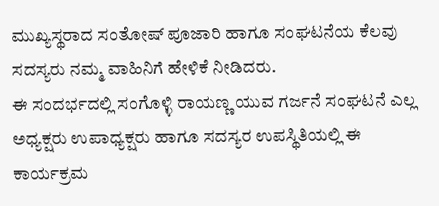ಮುಖ್ಯಸ್ಥರಾದ ಸಂತೋಷ್ ಪೂಜಾರಿ ಹಾಗೂ ಸಂಘಟನೆಯ ಕೆಲವು ಸದಸ್ಯರು ನಮ್ಮ ವಾಹಿನಿಗೆ ಹೇಳಿಕೆ ನೀಡಿದರು.
ಈ ಸಂದರ್ಭದಲ್ಲಿ ಸಂಗೊಳ್ಳಿ ರಾಯಣ್ಣ ಯುವ ಗರ್ಜನೆ ಸಂಘಟನೆ ಎಲ್ಲ ಅಧ್ಯಕ್ಷರು ಉಪಾಧ್ಯಕ್ಷರು ಹಾಗೂ ಸದಸ್ಯರ ಉಪಸ್ಥಿತಿಯಲ್ಲಿ ಈ ಕಾರ್ಯಕ್ರಮ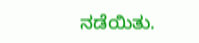ನಡೆಯಿತು.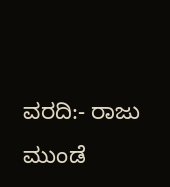ವರದಿ:- ರಾಜು ಮುಂಡೆ